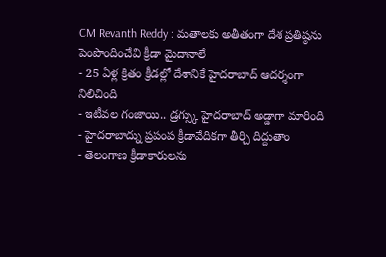CM Revanth Reddy : మతాలకు అతీతంగా దేశ ప్రతిష్ఠను పెంపొందించేవి క్రీడా మైదానాలే
- 25 ఏళ్ల క్రితం క్రీడల్లో దేశానికే హైదరాబాద్ ఆదర్శంగా నిలిచింది
- ఇటీవల గంజాయి.. డ్రగ్స్కు హైదరాబాద్ అడ్డాగా మారింది
- హైదరాబాద్ను ప్రపంప క్రీడావేదికగా తీర్చి దిద్దుతాం
- తెలంగాణ క్రీడాకారులను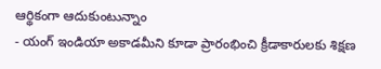ఆర్థికంగా ఆదుకుంటున్నాం
- యంగ్ ఇండియా అకాడమీని కూడా ప్రారంభించి క్రీడాకారులకు శిక్షణ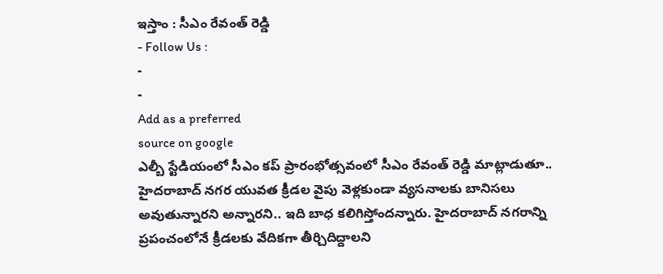ఇస్తాం : సీఎం రేవంత్ రెడ్డి
- Follow Us :
-
-
Add as a preferred
source on google
ఎల్బీ స్టేడియంలో సీఎం కప్ ప్రారంభోత్సవంలో సీఎం రేవంత్ రెడ్డి మాట్లాడుతూ.. హైదరాబాద్ నగర యువత క్రీడల వైపు వెళ్లకుండా వ్యసనాలకు బానిసలు అవుతున్నారని అన్నారని.. ఇది బాధ కలిగిస్తోందన్నారు. హైదరాబాద్ నగరాన్ని ప్రపంచంలోనే క్రీడలకు వేదికగా తీర్చిదిద్దాలని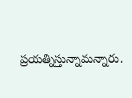ప్రయత్నిస్తున్నామన్నారు.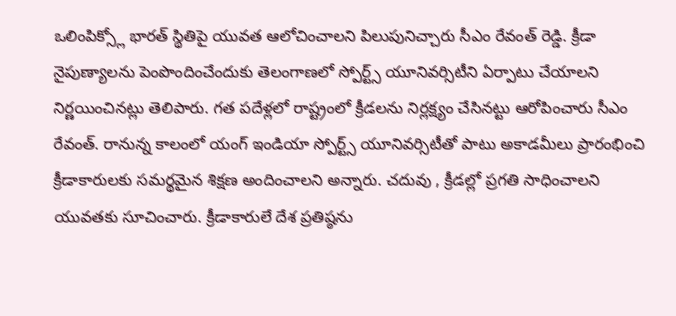ఒలింపిక్స్లో భారత్ స్థితిపై యువత ఆలోచించాలని పిలుపునిచ్చారు సీఎం రేవంత్ రెడ్డి. క్రీడా నైపుణ్యాలను పెంపొందించేందుకు తెలంగాణలో స్పోర్ట్స్ యూనివర్సిటీని ఏర్పాటు చేయాలని నిర్ణయించినట్లు తెలిపారు. గత పదేళ్లలో రాష్ట్రంలో క్రీడలను నిర్లక్ష్యం చేసినట్టు ఆరోపించారు సీఎం రేవంత్. రానున్న కాలంలో యంగ్ ఇండియా స్పోర్ట్స్ యూనివర్సిటీతో పాటు అకాడమీలు ప్రారంభించి క్రీడాకారులకు సమర్థమైన శిక్షణ అందించాలని అన్నారు. చదువు , క్రీడల్లో ప్రగతి సాధించాలని యువతకు సూచించారు. క్రీడాకారులే దేశ ప్రతిష్ఠను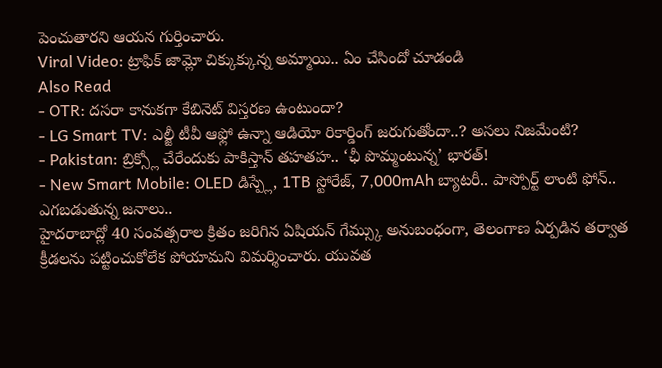పెంచుతారని ఆయన గుర్తించారు.
Viral Video: ట్రాఫిక్ జామ్లో చిక్కుక్కున్న అమ్మాయి.. ఏం చేసిందో చూడండి
Also Read
- OTR: దసరా కానుకగా కేబినెట్ విస్తరణ ఉంటుందా?
- LG Smart TV: ఎల్జీ టీవీ ఆఫ్లో ఉన్నా ఆడియో రికార్డింగ్ జరుగుతోందా..? అసలు నిజమేంటి?
- Pakistan: బ్రిక్స్లో చేరేందుకు పాకిస్తాన్ తహతహ.. ‘ఛీ పొమ్మంటున్న’ భారత్!
- New Smart Mobile: OLED డిస్ప్లే, 1TB స్టోరేజ్, 7,000mAh బ్యాటరీ.. పాస్పోర్ట్ లాంటి ఫోన్.. ఎగబడుతున్న జనాలు..
హైదరాబాద్లో 40 సంవత్సరాల క్రితం జరిగిన ఏషియన్ గేమ్స్కు అనుబంధంగా, తెలంగాణ ఏర్పడిన తర్వాత క్రీడలను పట్టించుకోలేక పోయామని విమర్శించారు. యువత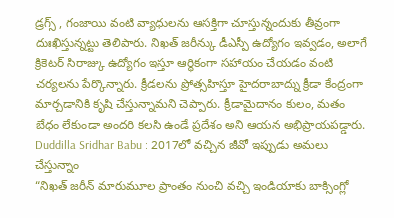డ్రగ్స్ , గంజాయి వంటి వ్యాధులను ఆసక్తిగా చూస్తున్నందుకు తీవ్రంగా దుఃఖిస్తున్నట్టు తెలిపారు. నిఖత్ జరీన్కు డీఎస్పీ ఉద్యోగం ఇవ్వడం, అలాగే క్రికెటర్ సిరాజ్కు ఉద్యోగం ఇస్తూ ఆర్థికంగా సహాయం చేయడం వంటి చర్యలను పేర్కొన్నారు. క్రీడలను ప్రోత్సహిస్తూ హైదరాబాద్ను క్రీడా కేంద్రంగా మార్చడానికి కృషి చేస్తున్నామని చెప్పారు. క్రీడామైదానం కులం, మతం బేధం లేకుండా అందరి కలసి ఉండే ప్రదేశం అని ఆయన అభిప్రాయపడ్డారు.
Duddilla Sridhar Babu : 2017లో వచ్చిన జీవో ఇప్పుడు అమలు చేస్తున్నాం
“నిఖత్ జరీన్ మారుమూల ప్రాంతం నుంచి వచ్చి ఇండియాకు బాక్సింగ్లో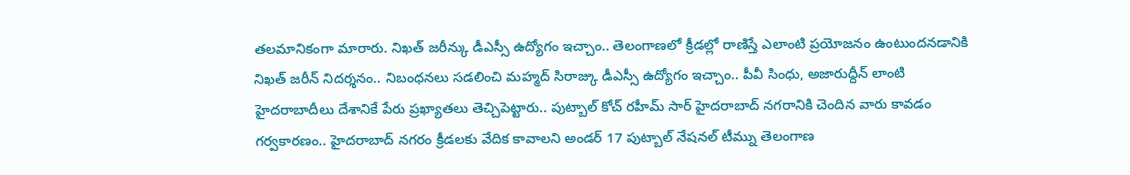తలమానికంగా మారారు. నిఖత్ జరీన్కు డీఎస్సీ ఉద్యోగం ఇచ్చాం.. తెలంగాణలో క్రీడల్లో రాణిస్తే ఎలాంటి ప్రయోజనం ఉంటుందనడానికి నిఖత్ జరీన్ నిదర్శనం.. నిబంధనలు సడలించి మహ్మద్ సిరాజ్కు డీఎస్సీ ఉద్యోగం ఇచ్చాం.. పీవీ సింధు, అజారుద్దీన్ లాంటి హైదరాబాదీలు దేశానికే పేరు ప్రఖ్యాతలు తెచ్చిపెట్టారు.. పుట్బాల్ కోచ్ రహీమ్ సార్ హైదరాబాద్ నగరానికి చెందిన వారు కావడం గర్వకారణం.. హైదరాబాద్ నగరం క్రీడలకు వేదిక కావాలని అండర్ 17 పుట్బాల్ నేషనల్ టీమ్ను తెలంగాణ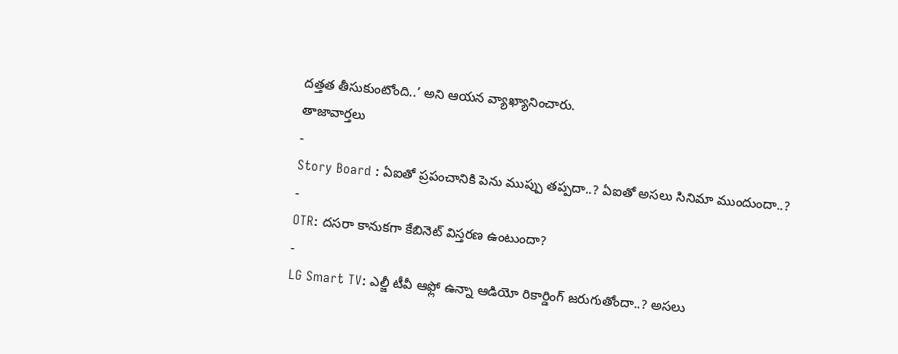దత్తత తీసుకుంటోంది..’ అని ఆయన వ్యాఖ్యానించారు.
తాజావార్తలు
-
Story Board : ఏఐతో ప్రపంచానికి పెను ముప్పు తప్పదా..? ఏఐతో అసలు సినిమా ముందుందా..?
-
OTR: దసరా కానుకగా కేబినెట్ విస్తరణ ఉంటుందా?
-
LG Smart TV: ఎల్జీ టీవీ ఆఫ్లో ఉన్నా ఆడియో రికార్డింగ్ జరుగుతోందా..? అసలు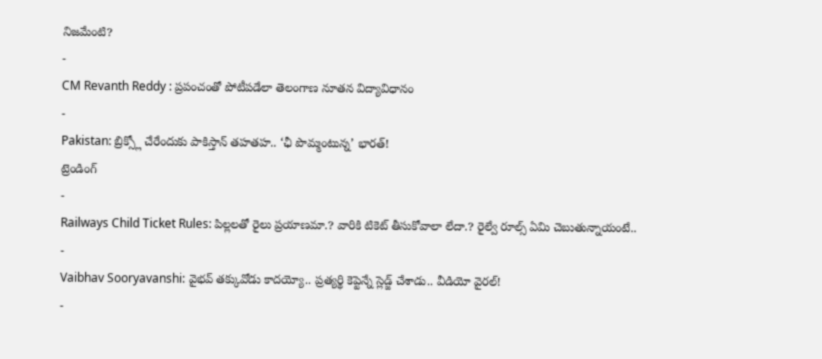నిజమేంటి?
-
CM Revanth Reddy : ప్రపంచంతో పోటీపడేలా తెలంగాణ నూతన విద్యావిధానం
-
Pakistan: బ్రిక్స్లో చేరేందుకు పాకిస్తాన్ తహతహ.. ‘ఛీ పొమ్మంటున్న’ భారత్!
ట్రెండింగ్
-
Railways Child Ticket Rules: పిల్లలతో రైలు ప్రయాణమా.? వారికి టికెట్ తీసుకోవాలా లేదా.? రైల్వే రూల్స్ ఏమి చెబుతున్నాయంటే..
-
Vaibhav Sooryavanshi: వైభవ్ తక్కువోడు కాదయ్యో.. ప్రత్యర్థి కెప్టెన్నే స్లెడ్జ్ చేశాడు.. వీడియో వైరల్!
-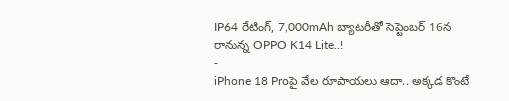IP64 రేటింగ్, 7,000mAh బ్యాటరీతో సెప్టెంబర్ 16న రానున్న OPPO K14 Lite..!
-
iPhone 18 Proపై వేల రూపాయలు ఆదా.. అక్కడ కొంటే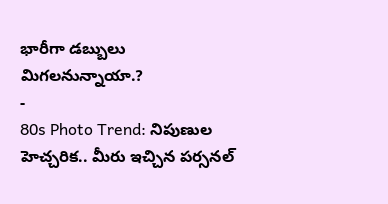భారీగా డబ్బులు మిగలనున్నాయా.?
-
80s Photo Trend: నిపుణుల హెచ్చరిక.. మీరు ఇచ్చిన పర్సనల్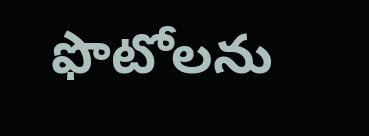ఫొటోలను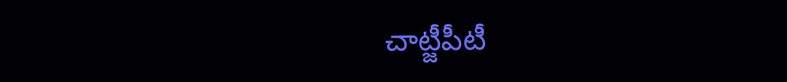చాట్జీపీటీ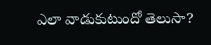ఎలా వాడుకుటుందో తెలుసా?